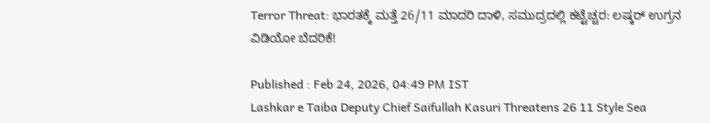Terror Threat: ಭಾರತಕ್ಕೆ ಮತ್ತೆ 26/11 ಮಾದರಿ ದಾಳಿ, ಸಮುದ್ರದಲ್ಲಿ ಕಟ್ಟೆಚ್ಚರ: ಲಷ್ಕರ್ ಉಗ್ರನ ವಿಡಿಯೋ ಬೆದರಿಕೆ!

Published : Feb 24, 2026, 04:49 PM IST
Lashkar e Taiba Deputy Chief Saifullah Kasuri Threatens 26 11 Style Sea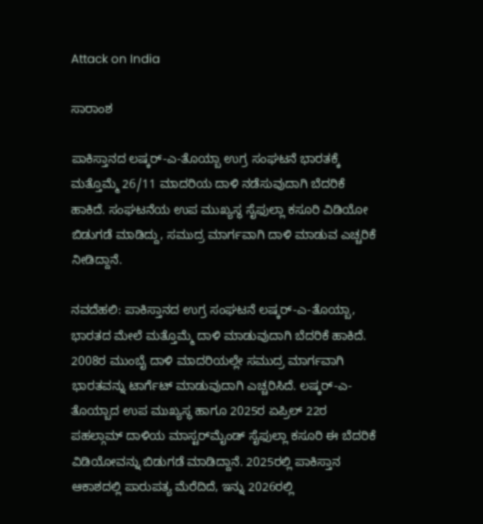Attack on India

ಸಾರಾಂಶ

ಪಾಕಿಸ್ತಾನದ ಲಷ್ಕರ್-ಎ-ತೊಯ್ಬಾ ಉಗ್ರ ಸಂಘಟನೆ ಭಾರತಕ್ಕೆ ಮತ್ತೊಮ್ಮೆ 26/11 ಮಾದರಿಯ ದಾಳಿ ನಡೆಸುವುದಾಗಿ ಬೆದರಿಕೆ ಹಾಕಿದೆ. ಸಂಘಟನೆಯ ಉಪ ಮುಖ್ಯಸ್ಥ ಸೈಫುಲ್ಲಾ ಕಸೂರಿ ವಿಡಿಯೋ ಬಿಡುಗಡೆ ಮಾಡಿದ್ದು, ಸಮುದ್ರ ಮಾರ್ಗವಾಗಿ ದಾಳಿ ಮಾಡುವ ಎಚ್ಚರಿಕೆ ನೀಡಿದ್ದಾನೆ.

ನವದೆಹಲಿ: ಪಾಕಿಸ್ತಾನದ ಉಗ್ರ ಸಂಘಟನೆ ಲಷ್ಕರ್-ಎ-ತೊಯ್ಬಾ, ಭಾರತದ ಮೇಲೆ ಮತ್ತೊಮ್ಮೆ ದಾಳಿ ಮಾಡುವುದಾಗಿ ಬೆದರಿಕೆ ಹಾಕಿದೆ. 2008ರ ಮುಂಬೈ ದಾಳಿ ಮಾದರಿಯಲ್ಲೇ ಸಮುದ್ರ ಮಾರ್ಗವಾಗಿ ಭಾರತವನ್ನು ಟಾರ್ಗೆಟ್ ಮಾಡುವುದಾಗಿ ಎಚ್ಚರಿಸಿದೆ. ಲಷ್ಕರ್-ಎ-ತೊಯ್ಬಾದ ಉಪ ಮುಖ್ಯಸ್ಥ ಹಾಗೂ 2025ರ ಏಪ್ರಿಲ್ 22ರ ಪಹಲ್ಗಾಮ್ ದಾಳಿಯ ಮಾಸ್ಟರ್‌ಮೈಂಡ್ ಸೈಫುಲ್ಲಾ ಕಸೂರಿ ಈ ಬೆದರಿಕೆ ವಿಡಿಯೋವನ್ನು ಬಿಡುಗಡೆ ಮಾಡಿದ್ದಾನೆ. 2025ರಲ್ಲಿ ಪಾಕಿಸ್ತಾನ ಆಕಾಶದಲ್ಲಿ ಪಾರುಪತ್ಯ ಮೆರೆದಿದೆ, ಇನ್ನು 2026ರಲ್ಲಿ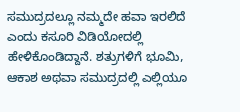ಸಮುದ್ರದಲ್ಲೂ ನಮ್ಮದೇ ಹವಾ ಇರಲಿದೆ ಎಂದು ಕಸೂರಿ ವಿಡಿಯೋದಲ್ಲಿ ಹೇಳಿಕೊಂಡಿದ್ದಾನೆ. ಶತ್ರುಗಳಿಗೆ ಭೂಮಿ, ಆಕಾಶ ಅಥವಾ ಸಮುದ್ರದಲ್ಲಿ ಎಲ್ಲಿಯೂ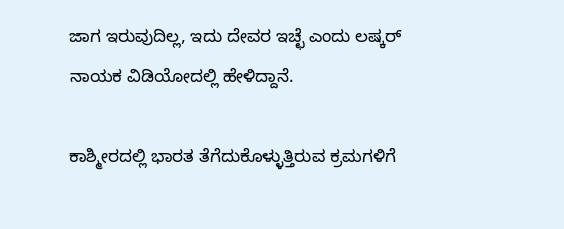ಜಾಗ ಇರುವುದಿಲ್ಲ, ಇದು ದೇವರ ಇಚ್ಛೆ ಎಂದು ಲಷ್ಕರ್ ನಾಯಕ ವಿಡಿಯೋದಲ್ಲಿ ಹೇಳಿದ್ದಾನೆ.

ಕಾಶ್ಮೀರದಲ್ಲಿ ಭಾರತ ತೆಗೆದುಕೊಳ್ಳುತ್ತಿರುವ ಕ್ರಮಗಳಿಗೆ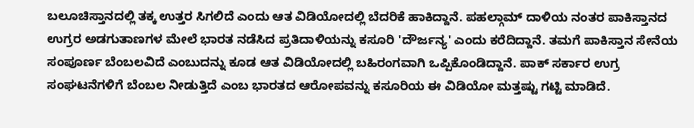ಬಲೂಚಿಸ್ತಾನದಲ್ಲಿ ತಕ್ಕ ಉತ್ತರ ಸಿಗಲಿದೆ ಎಂದು ಆತ ವಿಡಿಯೋದಲ್ಲಿ ಬೆದರಿಕೆ ಹಾಕಿದ್ದಾನೆ. ಪಹಲ್ಗಾಮ್ ದಾಳಿಯ ನಂತರ ಪಾಕಿಸ್ತಾನದ ಉಗ್ರರ ಅಡಗುತಾಣಗಳ ಮೇಲೆ ಭಾರತ ನಡೆಸಿದ ಪ್ರತಿದಾಳಿಯನ್ನು ಕಸೂರಿ 'ದೌರ್ಜನ್ಯ' ಎಂದು ಕರೆದಿದ್ದಾನೆ. ತಮಗೆ ಪಾಕಿಸ್ತಾನ ಸೇನೆಯ ಸಂಪೂರ್ಣ ಬೆಂಬಲವಿದೆ ಎಂಬುದನ್ನು ಕೂಡ ಆತ ವಿಡಿಯೋದಲ್ಲಿ ಬಹಿರಂಗವಾಗಿ ಒಪ್ಪಿಕೊಂಡಿದ್ದಾನೆ. ಪಾಕ್ ಸರ್ಕಾರ ಉಗ್ರ ಸಂಘಟನೆಗಳಿಗೆ ಬೆಂಬಲ ನೀಡುತ್ತಿದೆ ಎಂಬ ಭಾರತದ ಆರೋಪವನ್ನು ಕಸೂರಿಯ ಈ ವಿಡಿಯೋ ಮತ್ತಷ್ಟು ಗಟ್ಟಿ ಮಾಡಿದೆ.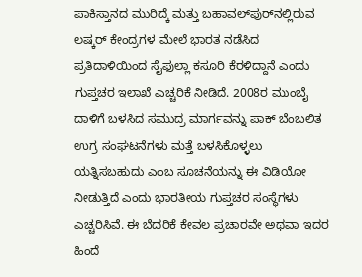ಪಾಕಿಸ್ತಾನದ ಮುರಿದ್ಕೆ ಮತ್ತು ಬಹಾವಲ್‌ಪುರ್‌ನಲ್ಲಿರುವ ಲಷ್ಕರ್ ಕೇಂದ್ರಗಳ ಮೇಲೆ ಭಾರತ ನಡೆಸಿದ ಪ್ರತಿದಾಳಿಯಿಂದ ಸೈಫುಲ್ಲಾ ಕಸೂರಿ ಕೆರಳಿದ್ದಾನೆ ಎಂದು ಗುಪ್ತಚರ ಇಲಾಖೆ ಎಚ್ಚರಿಕೆ ನೀಡಿದೆ. 2008ರ ಮುಂಬೈ ದಾಳಿಗೆ ಬಳಸಿದ ಸಮುದ್ರ ಮಾರ್ಗವನ್ನು ಪಾಕ್ ಬೆಂಬಲಿತ ಉಗ್ರ ಸಂಘಟನೆಗಳು ಮತ್ತೆ ಬಳಸಿಕೊಳ್ಳಲು ಯತ್ನಿಸಬಹುದು ಎಂಬ ಸೂಚನೆಯನ್ನು ಈ ವಿಡಿಯೋ ನೀಡುತ್ತಿದೆ ಎಂದು ಭಾರತೀಯ ಗುಪ್ತಚರ ಸಂಸ್ಥೆಗಳು ಎಚ್ಚರಿಸಿವೆ. ಈ ಬೆದರಿಕೆ ಕೇವಲ ಪ್ರಚಾರವೇ ಅಥವಾ ಇದರ ಹಿಂದೆ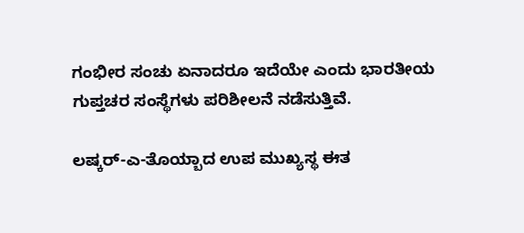ಗಂಭೀರ ಸಂಚು ಏನಾದರೂ ಇದೆಯೇ ಎಂದು ಭಾರತೀಯ ಗುಪ್ತಚರ ಸಂಸ್ಥೆಗಳು ಪರಿಶೀಲನೆ ನಡೆಸುತ್ತಿವೆ.

ಲಷ್ಕರ್-ಎ-ತೊಯ್ಬಾದ ಉಪ ಮುಖ್ಯಸ್ಥ ಈತ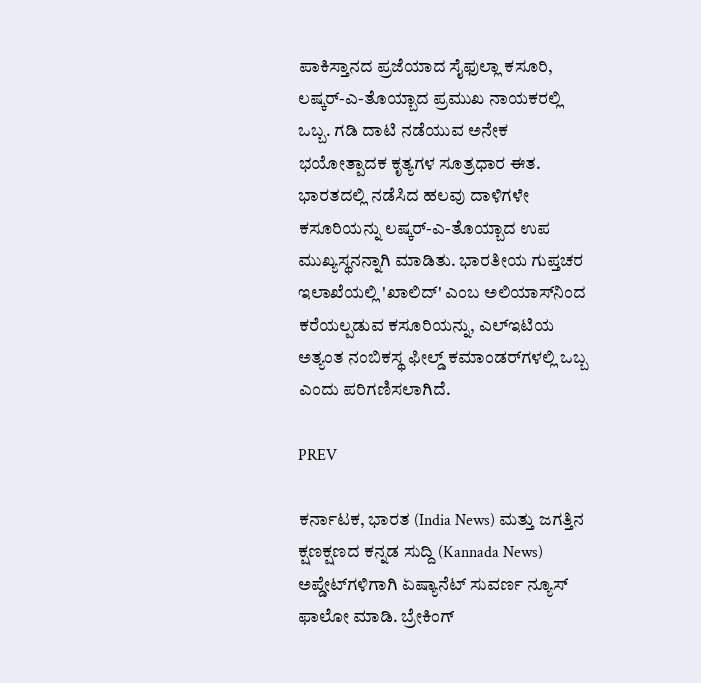ಪಾಕಿಸ್ತಾನದ ಪ್ರಜೆಯಾದ ಸೈಫುಲ್ಲಾ ಕಸೂರಿ, ಲಷ್ಕರ್-ಎ-ತೊಯ್ಬಾದ ಪ್ರಮುಖ ನಾಯಕರಲ್ಲಿ ಒಬ್ಬ. ಗಡಿ ದಾಟಿ ನಡೆಯುವ ಅನೇಕ ಭಯೋತ್ಪಾದಕ ಕೃತ್ಯಗಳ ಸೂತ್ರಧಾರ ಈತ. ಭಾರತದಲ್ಲಿ ನಡೆಸಿದ ಹಲವು ದಾಳಿಗಳೇ ಕಸೂರಿಯನ್ನು ಲಷ್ಕರ್-ಎ-ತೊಯ್ಬಾದ ಉಪ ಮುಖ್ಯಸ್ಥನನ್ನಾಗಿ ಮಾಡಿತು. ಭಾರತೀಯ ಗುಪ್ತಚರ ಇಲಾಖೆಯಲ್ಲಿ 'ಖಾಲಿದ್' ಎಂಬ ಅಲಿಯಾಸ್‌ನಿಂದ ಕರೆಯಲ್ಪಡುವ ಕಸೂರಿಯನ್ನು, ಎಲ್‌ಇಟಿಯ ಅತ್ಯಂತ ನಂಬಿಕಸ್ಥ ಫೀಲ್ಡ್ ಕಮಾಂಡರ್‌ಗಳಲ್ಲಿ ಒಬ್ಬ ಎಂದು ಪರಿಗಣಿಸಲಾಗಿದೆ.

PREV

ಕರ್ನಾಟಕ, ಭಾರತ (India News) ಮತ್ತು ಜಗತ್ತಿನ ಕ್ಷಣಕ್ಷಣದ ಕನ್ನಡ ಸುದ್ದಿ (Kannada News) ಅಪ್ಡೇಟ್‌ಗಳಿಗಾಗಿ ಏಷ್ಯಾನೆಟ್ ಸುವರ್ಣ ನ್ಯೂಸ್‌ ಫಾಲೋ ಮಾಡಿ. ಬ್ರೇಕಿಂಗ್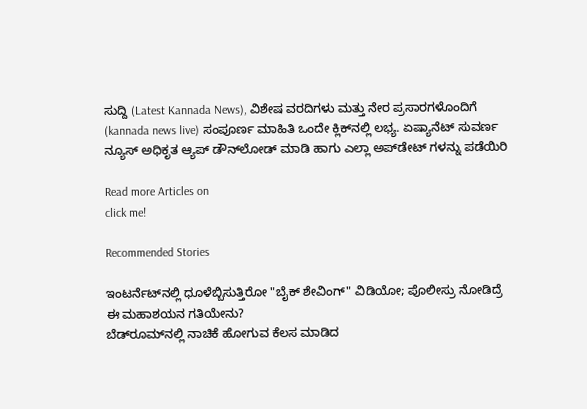ಸುದ್ದಿ (Latest Kannada News), ವಿಶೇಷ ವರದಿಗಳು ಮತ್ತು ನೇರ ಪ್ರಸಾರಗಳೊಂದಿಗೆ (kannada news live) ಸಂಪೂರ್ಣ ಮಾಹಿತಿ ಒಂದೇ ಕ್ಲಿಕ್‌ನಲ್ಲಿ ಲಭ್ಯ. ಏಷ್ಯಾನೆಟ್ ಸುವರ್ಣ ನ್ಯೂಸ್ ಅಧಿಕೃತ ಆ್ಯಪ್ ಡೌನ್‌ಲೋಡ್ ಮಾಡಿ ಹಾಗು ಎಲ್ಲಾ ಅಪ್‌ಡೇಟ್ ಗಳನ್ನು ಪಡೆಯಿರಿ

Read more Articles on
click me!

Recommended Stories

ಇಂಟರ್ನೆಟ್‌ನಲ್ಲಿ ಧೂಳೆಬ್ಬಿಸುತ್ತಿರೋ "ಬೈಕ್ ಶೇವಿಂಗ್" ವಿಡಿಯೋ; ಪೊಲೀಸ್ರು ನೋಡಿದ್ರೆ ಈ ಮಹಾಶಯನ ಗತಿಯೇನು?
ಬೆಡ್‌ರೂಮ್‌ನಲ್ಲಿ ನಾಚಿಕೆ ಹೋಗುವ ಕೆಲಸ ಮಾಡಿದ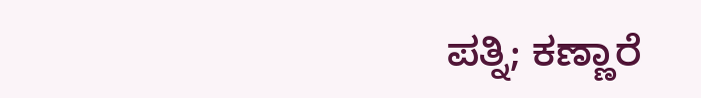ಪತ್ನಿ; ಕಣ್ಣಾರೆ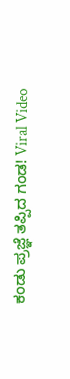ಕಂಡು ಪ್ರಜ್ಞೆ ತಪ್ಪಿದ ಗಂಡ! Viral Video